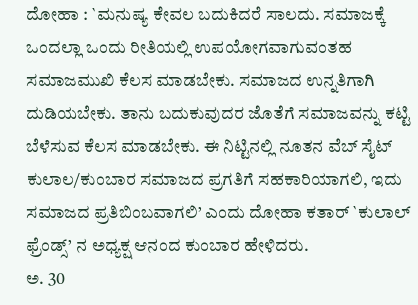ದೋಹಾ : `ಮನುಷ್ಯ ಕೇವಲ ಬದುಕಿದರೆ ಸಾಲದು. ಸಮಾಜಕ್ಕೆ ಒಂದಲ್ಲಾ ಒಂದು ರೀತಿಯಲ್ಲಿ ಉಪಯೋಗವಾಗುವಂತಹ ಸಮಾಜಮುಖಿ ಕೆಲಸ ಮಾಡಬೇಕು. ಸಮಾಜದ ಉನ್ನತಿಗಾಗಿ ದುಡಿಯಬೇಕು. ತಾನು ಬದುಕುವುದರ ಜೊತೆಗೆ ಸಮಾಜವನ್ನು ಕಟ್ಟಿ ಬೆಳೆಸುವ ಕೆಲಸ ಮಾಡಬೇಕು. ಈ ನಿಟ್ಟಿನಲ್ಲಿ ನೂತನ ವೆಬ್ ಸೈಟ್ ಕುಲಾಲ/ಕುಂಬಾರ ಸಮಾಜದ ಪ್ರಗತಿಗೆ ಸಹಕಾರಿಯಾಗಲಿ, ಇದು ಸಮಾಜದ ಪ್ರತಿಬಿಂಬವಾಗಲಿ’ ಎಂದು ದೋಹಾ ಕತಾರ್ `ಕುಲಾಲ್ ಫ್ರೆಂಡ್ಸ್’ ನ ಅಧ್ಯಕ್ಷ ಆನಂದ ಕುಂಬಾರ ಹೇಳಿದರು.
ಅ. 30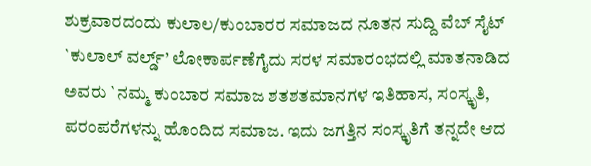ಶುಕ್ರವಾರದಂದು ಕುಲಾಲ/ಕುಂಬಾರರ ಸಮಾಜದ ನೂತನ ಸುದ್ದಿ ವೆಬ್ ಸೈಟ್ `ಕುಲಾಲ್ ವರ್ಲ್ಡ್’ ಲೋಕಾರ್ಪಣೆಗೈದು ಸರಳ ಸಮಾರಂಭದಲ್ಲಿ ಮಾತನಾಡಿದ ಅವರು `ನಮ್ಮ ಕುಂಬಾರ ಸಮಾಜ ಶತಶತಮಾನಗಳ ಇತಿಹಾಸ, ಸಂಸ್ಕೃತಿ, ಪರಂಪರೆಗಳನ್ನು ಹೊಂದಿದ ಸಮಾಜ. ಇದು ಜಗತ್ತಿನ ಸಂಸ್ಕೃತಿಗೆ ತನ್ನದೇ ಆದ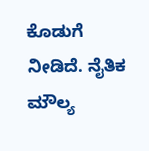ಕೊಡುಗೆ ನೀಡಿದೆ. ನೈತಿಕ ಮೌಲ್ಯ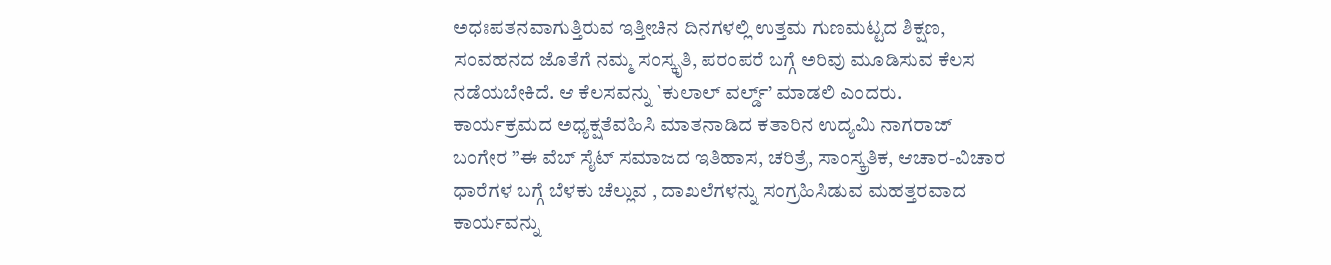ಅಧಃಪತನವಾಗುತ್ತಿರುವ ಇತ್ತೀಚಿನ ದಿನಗಳಲ್ಲಿ ಉತ್ತಮ ಗುಣಮಟ್ಟದ ಶಿಕ್ಷಣ, ಸಂವಹನದ ಜೊತೆಗೆ ನಮ್ಮ ಸಂಸ್ಕೃತಿ, ಪರಂಪರೆ ಬಗ್ಗೆ ಅರಿವು ಮೂಡಿಸುವ ಕೆಲಸ ನಡೆಯಬೇಕಿದೆ. ಆ ಕೆಲಸವನ್ನು `ಕುಲಾಲ್ ವರ್ಲ್ಡ್’ ಮಾಡಲಿ ಎಂದರು.
ಕಾರ್ಯಕ್ರಮದ ಅಧ್ಯಕ್ಷತೆವಹಿಸಿ ಮಾತನಾಡಿದ ಕತಾರಿನ ಉದ್ಯಮಿ ನಾಗರಾಜ್ ಬಂಗೇರ ”ಈ ವೆಬ್ ಸೈಟ್ ಸಮಾಜದ ಇತಿಹಾಸ, ಚರಿತ್ರೆ, ಸಾಂಸ್ಕ್ರತಿಕ, ಆಚಾರ-ವಿಚಾರ ಧಾರೆಗಳ ಬಗ್ಗೆ ಬೆಳಕು ಚೆಲ್ಲುವ , ದಾಖಲೆಗಳನ್ನು ಸಂಗ್ರಹಿಸಿಡುವ ಮಹತ್ತರವಾದ ಕಾರ್ಯವನ್ನು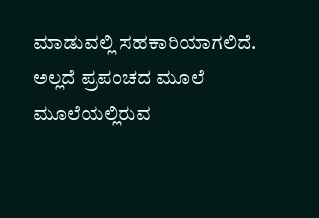ಮಾಡುವಲ್ಲಿ ಸಹಕಾರಿಯಾಗಲಿದೆ. ಅಲ್ಲದೆ ಪ್ರಪಂಚದ ಮೂಲೆ ಮೂಲೆಯಲ್ಲಿರುವ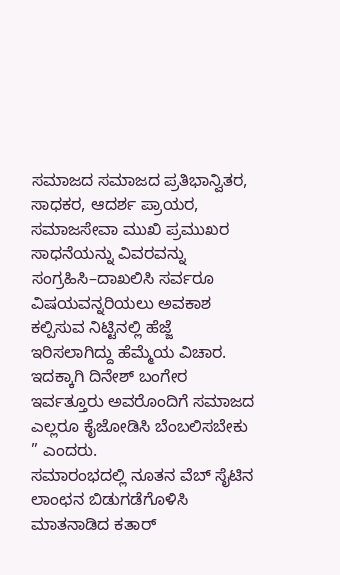ಸಮಾಜದ ಸಮಾಜದ ಪ್ರತಿಭಾನ್ವಿತರ, ಸಾಧಕರ, ಆದರ್ಶ ಪ್ರಾಯರ, ಸಮಾಜಸೇವಾ ಮುಖಿ ಪ್ರಮುಖರ ಸಾಧನೆಯನ್ನು ವಿವರವನ್ನು ಸಂಗ್ರಹಿಸಿ–ದಾಖಲಿಸಿ ಸರ್ವರೂ ವಿಷಯವನ್ನರಿಯಲು ಅವಕಾಶ ಕಲ್ಪಿಸುವ ನಿಟ್ಟಿನಲ್ಲಿ ಹೆಜ್ಜೆ ಇರಿಸಲಾಗಿದ್ದು ಹೆಮ್ಮೆಯ ವಿಚಾರ. ಇದಕ್ಕಾಗಿ ದಿನೇಶ್ ಬಂಗೇರ ಇರ್ವತ್ತೂರು ಅವರೊಂದಿಗೆ ಸಮಾಜದ ಎಲ್ಲರೂ ಕೈಜೋಡಿಸಿ ಬೆಂಬಲಿಸಬೇಕು ” ಎಂದರು.
ಸಮಾರಂಭದಲ್ಲಿ ನೂತನ ವೆಬ್ ಸೈಟಿನ ಲಾಂಛನ ಬಿಡುಗಡೆಗೊಳಿಸಿ ಮಾತನಾಡಿದ ಕತಾರ್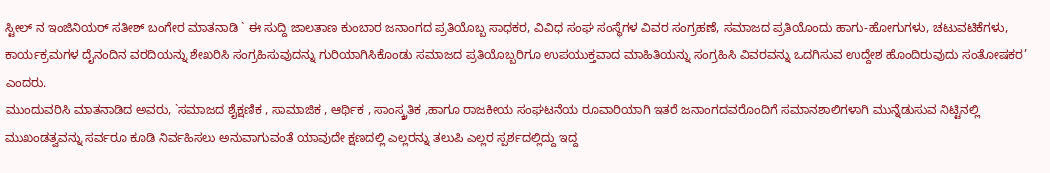ಸ್ಟೀಲ್ ನ ಇಂಜಿನಿಯರ್ ಸತೀಶ್ ಬಂಗೇರ ಮಾತನಾಡಿ ` ಈ ಸುದ್ದಿ ಜಾಲತಾಣ ಕುಂಬಾರ ಜನಾಂಗದ ಪ್ರತಿಯೊಬ್ಬ ಸಾಧಕರ, ವಿವಿಧ ಸಂಘ ಸಂಸ್ಥೆಗಳ ವಿವರ ಸಂಗ್ರಹಣೆ, ಸಮಾಜದ ಪ್ರತಿಯೊಂದು ಹಾಗು-ಹೋಗುಗಳು, ಚಟುವಟಿಕೆಗಳು, ಕಾರ್ಯಕ್ರಮಗಳ ದೈನಂದಿನ ವರದಿಯನ್ನು ಶೇಖರಿಸಿ ಸಂಗ್ರಹಿಸುವುದನ್ನು ಗುರಿಯಾಗಿಸಿಕೊಂಡು ಸಮಾಜದ ಪ್ರತಿಯೊಬ್ಬರಿಗೂ ಉಪಯುಕ್ತವಾದ ಮಾಹಿತಿಯನ್ನು ಸಂಗ್ರಹಿಸಿ ವಿವರವನ್ನು ಒದಗಿಸುವ ಉದ್ದೇಶ ಹೊಂದಿರುವುದು ಸಂತೋಷಕರ’ ಎಂದರು.
ಮುಂದುವರಿಸಿ ಮಾತನಾಡಿದ ಅವರು, `ಸಮಾಜದ ಶೈಕ್ಷಣಿಕ , ಸಾಮಾಜಿಕ , ಆರ್ಥಿಕ , ಸಾಂಸ್ಕ್ರತಿಕ ,ಹಾಗೂ ರಾಜಕೀಯ ಸಂಘಟನೆಯ ರೂವಾರಿಯಾಗಿ ಇತರೆ ಜನಾಂಗದವರೊಂದಿಗೆ ಸಮಾನಶಾಲಿಗಳಾಗಿ ಮುನ್ನೆಡುಸುವ ನಿಟ್ಟಿನಲ್ಲಿ ಮುಖಂಡತ್ವವನ್ನು ಸರ್ವರೂ ಕೂಡಿ ನಿರ್ವಹಿಸಲು ಅನುವಾಗುವಂತೆ ಯಾವುದೇ ಕ್ಷಣದಲ್ಲಿ ಎಲ್ಲರನ್ನು ತಲುಪಿ ಎಲ್ಲರ ಸ್ಪರ್ಶದಲ್ಲಿದ್ದು ಇದ್ದ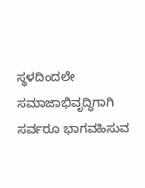ಸ್ಥಳದಿಂದಲೇ ಸಮಾಜಾಭಿವೃದ್ಧಿಗಾಗಿ ಸರ್ವರೂ ಭಾಗವಹಿಸುವ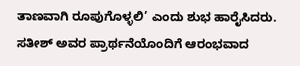ತಾಣವಾಗಿ ರೂಪುಗೊಳ್ಳಲಿ’ ಎಂದು ಶುಭ ಹಾರೈಸಿದರು.
ಸತೀಶ್ ಅವರ ಪ್ರಾರ್ಥನೆಯೊಂದಿಗೆ ಆರಂಭವಾದ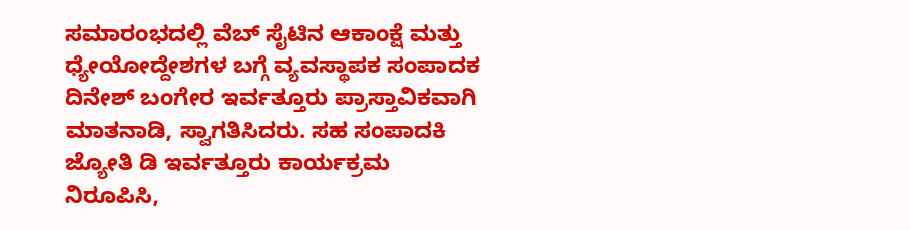ಸಮಾರಂಭದಲ್ಲಿ ವೆಬ್ ಸೈಟಿನ ಆಕಾಂಕ್ಷೆ ಮತ್ತು ಧ್ಯೇಯೋದ್ದೇಶಗಳ ಬಗ್ಗೆ ವ್ಯವಸ್ಥಾಪಕ ಸಂಪಾದಕ ದಿನೇಶ್ ಬಂಗೇರ ಇರ್ವತ್ತೂರು ಪ್ರಾಸ್ತಾವಿಕವಾಗಿ ಮಾತನಾಡಿ, ಸ್ವಾಗತಿಸಿದರು. ಸಹ ಸಂಪಾದಕಿ ಜ್ಯೋತಿ ಡಿ ಇರ್ವತ್ತೂರು ಕಾರ್ಯಕ್ರಮ ನಿರೂಪಿಸಿ,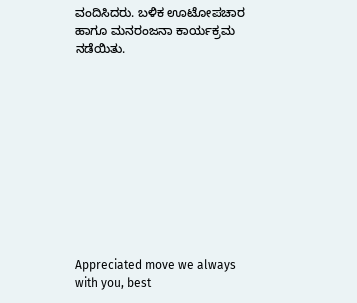ವಂದಿಸಿದರು. ಬಳಿಕ ಊಟೋಪಚಾರ ಹಾಗೂ ಮನರಂಜನಾ ಕಾರ್ಯಕ್ರಮ ನಡೆಯಿತು.











Appreciated move we always with you, best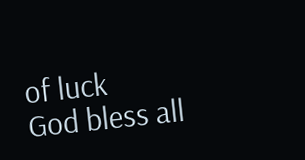of luck
God bless all